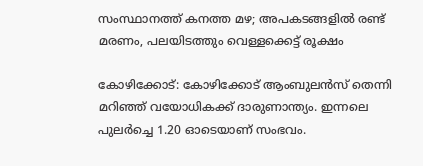സംസ്ഥാനത്ത് കനത്ത മഴ; അപകടങ്ങളിൽ രണ്ട് മരണം, പലയിടത്തും വെള്ളക്കെട്ട് രൂക്ഷം

കോഴിക്കോട്: കോഴിക്കോട് ആംബുലൻസ് തെന്നി മറിഞ്ഞ് വയോധികക്ക് ദാരുണാന്ത്യം. ഇന്നലെ പുലർച്ചെ 1.20 ഓടെയാണ് സംഭവം.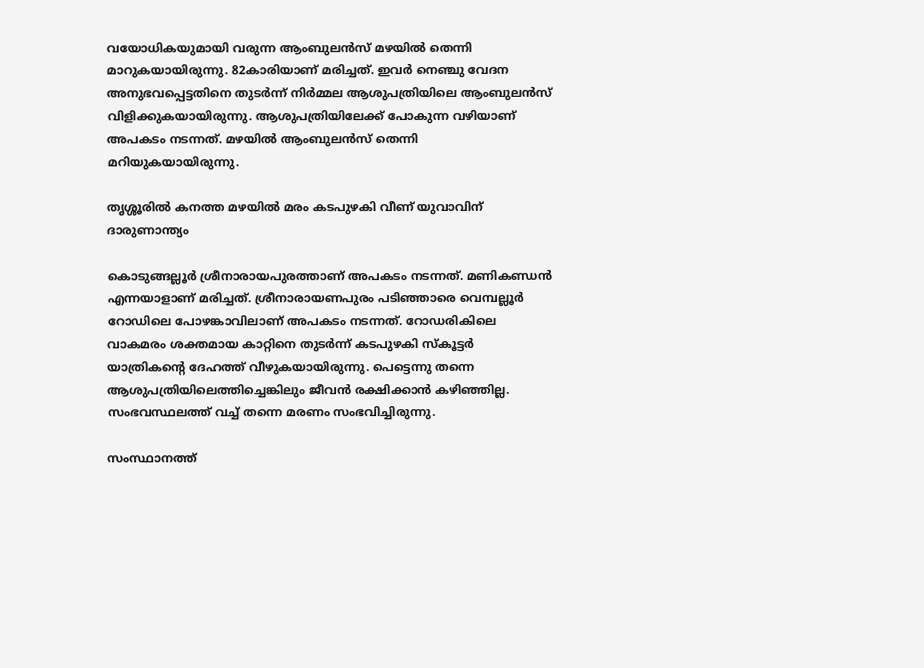വയോധികയുമായി വരുന്ന ആംബുലൻസ് മഴയിൽ തെന്നി മാറുകയായിരുന്നു. 82കാരിയാണ് മരിച്ചത്. ഇവർ നെഞ്ചു വേദന അനുഭവപ്പെട്ടതിനെ തുടർന്ന് നിർമ്മല ആശുപത്രിയിലെ ആംബുലൻസ് വിളിക്കുകയായിരുന്നു. ആശുപത്രിയിലേക്ക് പോകുന്ന വഴിയാണ് അപകടം നടന്നത്. മഴയിൽ ആംബുലൻസ് തെന്നി മറിയുകയായിരുന്നു.

തൃശ്ശൂരിൽ കനത്ത മഴയിൽ മരം കടപുഴകി വീണ് യുവാവിന് ദാരുണാന്ത്യം

കൊടുങ്ങല്ലൂർ ശ്രീനാരായപുരത്താണ് അപകടം നടന്നത്. മണികണ്ഡൻ എന്നയാളാണ് മരിച്ചത്. ശ്രീനാരായണപുരം പടിഞ്ഞാരെ വെമ്പല്ലൂർ റോഡിലെ പോഴങ്കാവിലാണ് അപകടം നടന്നത്. റോഡരികിലെ വാകമരം ശക്തമായ കാറ്റിനെ തുടർന്ന് കടപുഴകി സ്കൂട്ടർ യാത്രികന്‍റെ ദേഹത്ത് വീഴുകയായിരുന്നു. പെട്ടെന്നു തന്നെ ആശുപത്രിയിലെത്തിച്ചെങ്കിലും ജീവൻ രക്ഷിക്കാൻ കഴിഞ്ഞില്ല. സംഭവസ്ഥലത്ത് വച്ച് തന്നെ മരണം സംഭവിച്ചിരുന്നു.

സംസ്ഥാനത്ത്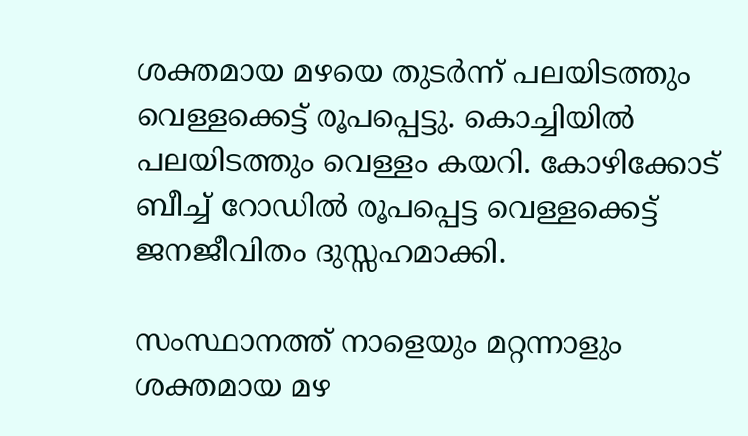ശക്തമായ മഴയെ തുടർന്ന് പലയിടത്തും വെള്ളക്കെട്ട് രൂപപ്പെട്ടു. കൊച്ചിയിൽ പലയിടത്തും വെള്ളം കയറി. കോഴിക്കോട് ബീച്ച് റോഡിൽ രൂപപ്പെട്ട വെള്ളക്കെട്ട് ജനജീവിതം ദുസ്സഹമാക്കി.

സംസ്ഥാനത്ത് നാളെയും മറ്റന്നാളും ശക്തമായ മഴ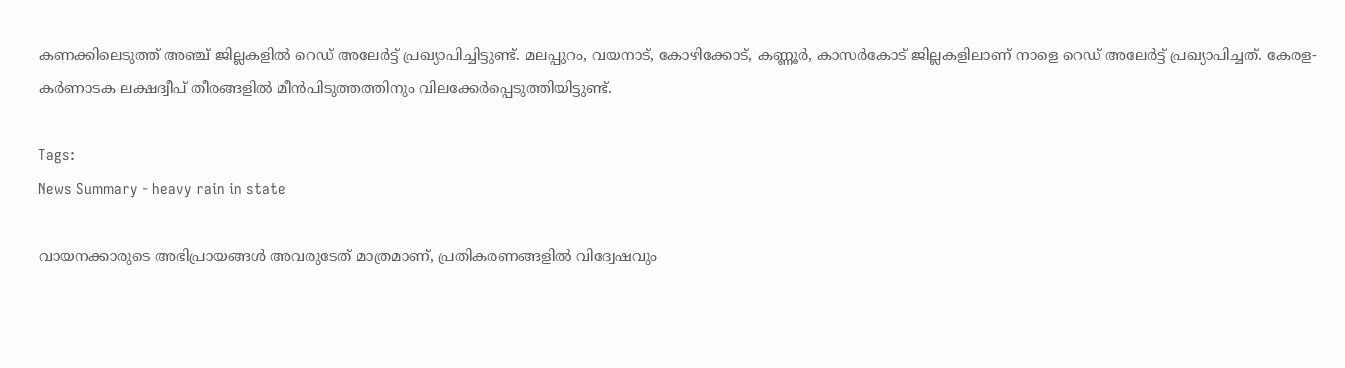കണക്കിലെടുത്ത് അഞ്ച് ജില്ലകളിൽ റെഡ് അലേർട്ട് പ്രഖ്യാപിച്ചിട്ടുണ്ട്. മലപ്പുറം, വയനാട്, കോഴിക്കോട്, കണ്ണൂർ, കാസർകോട് ജില്ലകളിലാണ് നാളെ റെഡ് അലേർട്ട് പ്രഖ്യാപിച്ചത്. കേരള-കർണാടക ലക്ഷദ്വീപ് തീരങ്ങളിൽ മീൻപിടുത്തത്തിനും വിലക്കേർപ്പെടുത്തിയിട്ടുണ്ട്.

Tags:
News Summary - heavy rain in state

വായനക്കാരുടെ അഭിപ്രായങ്ങള്‍ അവരുടേത് മാത്രമാണ്, പ്രതികരണങ്ങളിൽ വിദ്വേഷവും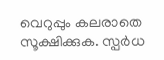വെറുപ്പും കലരാതെ സൂക്ഷിക്കുക. സ്പർധ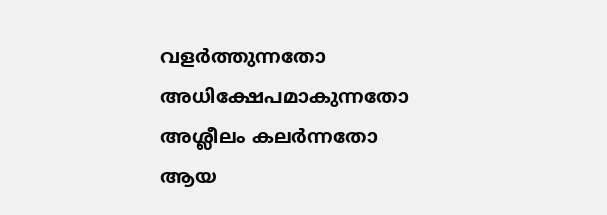വളർത്തുന്നതോ അധിക്ഷേപമാകുന്നതോ അശ്ലീലം കലർന്നതോ ആയ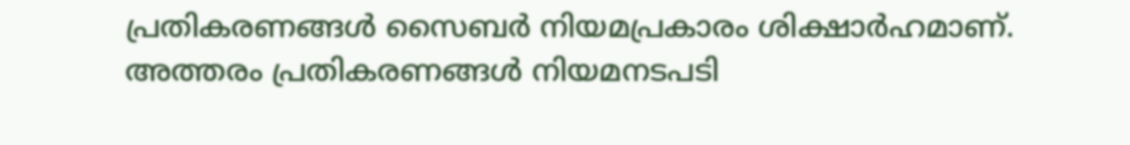പ്രതികരണങ്ങൾ സൈബർ നിയമപ്രകാരം ശിക്ഷാർഹമാണ്. അത്തരം പ്രതികരണങ്ങൾ നിയമനടപടി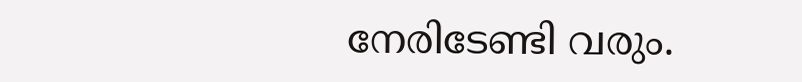നേരിടേണ്ടി വരും.